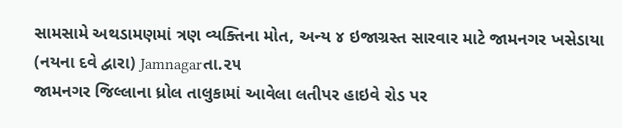સામસામે અથડામણમાં ત્રણ વ્યક્તિના મોત, અન્ય ૪ ઇજાગ્રસ્ત સારવાર માટે જામનગર ખસેડાયા
(નયના દવે દ્વારા) Jamnagarતા.૨૫
જામનગર જિલ્લાના ધ્રોલ તાલુકામાં આવેલા લતીપર હાઇવે રોડ પર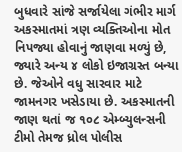બુધવારે સાંજે સર્જાયેલા ગંભીર માર્ગ અકસ્માતમાં ત્રણ વ્યક્તિઓના મોત નિપજ્યા હોવાનું જાણવા મળ્યું છે, જ્યારે અન્ય ૪ લોકો ઇજાગ્રસ્ત બન્યા છે. જેઓને વધુ સારવાર માટે જામનગર ખસેડાયા છે. અકસ્માતની જાણ થતાં જ ૧૦૮ એમ્બ્યુલન્સની ટીમો તેમજ ધ્રોલ પોલીસ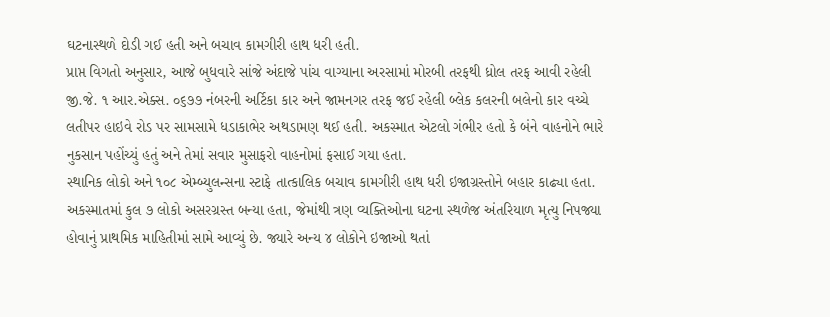ઘટનાસ્થળે દોડી ગઈ હતી અને બચાવ કામગીરી હાથ ધરી હતી.
પ્રાપ્ત વિગતો અનુસાર, આજે બુધવારે સાંજે અંદાજે પાંચ વાગ્યાના અરસામાં મોરબી તરફથી ધ્રોલ તરફ આવી રહેલી જી.જે. ૧ આર.એક્સ. ૦૬૭૭ નંબરની અર્ટિકા કાર અને જામનગર તરફ જઈ રહેલી બ્લેક કલરની બલેનો કાર વચ્ચે લતીપર હાઇવે રોડ પર સામસામે ધડાકાભેર અથડામણ થઈ હતી. અકસ્માત એટલો ગંભીર હતો કે બંને વાહનોને ભારે નુકસાન પહોંચ્યું હતું અને તેમાં સવાર મુસાફરો વાહનોમાં ફસાઈ ગયા હતા.
સ્થાનિક લોકો અને ૧૦૮ એમ્બ્યુલન્સના સ્ટાફે તાત્કાલિક બચાવ કામગીરી હાથ ધરી ઇજાગ્રસ્તોને બહાર કાઢ્યા હતા. અકસ્માતમાં કુલ ૭ લોકો અસરગ્રસ્ત બન્યા હતા, જેમાંથી ત્રણ વ્યક્તિઓના ઘટના સ્થળેજ અંતરિયાળ મૃત્યુ નિપજ્યા હોવાનું પ્રાથમિક માહિતીમાં સામે આવ્યું છે. જ્યારે અન્ય ૪ લોકોને ઇજાઓ થતાં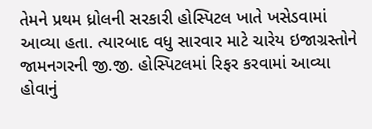તેમને પ્રથમ ધ્રોલની સરકારી હોસ્પિટલ ખાતે ખસેડવામાં આવ્યા હતા. ત્યારબાદ વધુ સારવાર માટે ચારેય ઇજાગ્રસ્તોને જામનગરની જી.જી. હોસ્પિટલમાં રિફર કરવામાં આવ્યા હોવાનું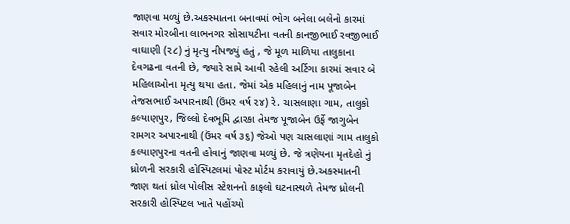જાણવા મળ્યું છે.અકસ્માતના બનાવમાં ભોગ બનેલા બલેનો કારમાં સવાર મોરબીના લાભનગર સોસાયટીના વતની કાનજીભાઈ રવજીભાઈ વાઘાણી (૨૮) નું મૃત્યુ નીપજ્યું હતું , જે મૂળ માળિયા તાલુકાના દેવગઢના વતની છે, જ્યારે સામે આવી રહેલી અર્ટિગા કારમાં સવાર બે મહિલાઓના મૃત્યુ થયા હતા. જેમાં એક મહિલાનું નામ પૂજાબેન તેજસભાઈ અપારનાથી (ઉંમર વર્ષ ૨૪) રે. ચાસલાણા ગામ, તાલુકો કલ્યાણપુર, જિલ્લો દેવભૂમિ દ્વારકા તેમજ પૂજાબેન ઉર્ફે જાગુબેન રામગર અપારનાથી (ઉંમર વર્ષ ૩૬) જેઓ પણ ચાસલાણાં ગામ તાલુકો કલ્યાણપુરના વતની હોવાનું જાણવા મળ્યું છે. જે ત્રણેયના મૃતદેહો નું ધ્રોળની સરકારી હોસ્પિટલમાં પોસ્ટ મોર્ટમ કરાવાયું છે.અકસ્માતની જાણ થતાં ધ્રોલ પોલીસ સ્ટેશનનો કાફલો ઘટનાસ્થળે તેમજ ધ્રોલની સરકારી હોસ્પિટલ ખાતે પહોંચ્યો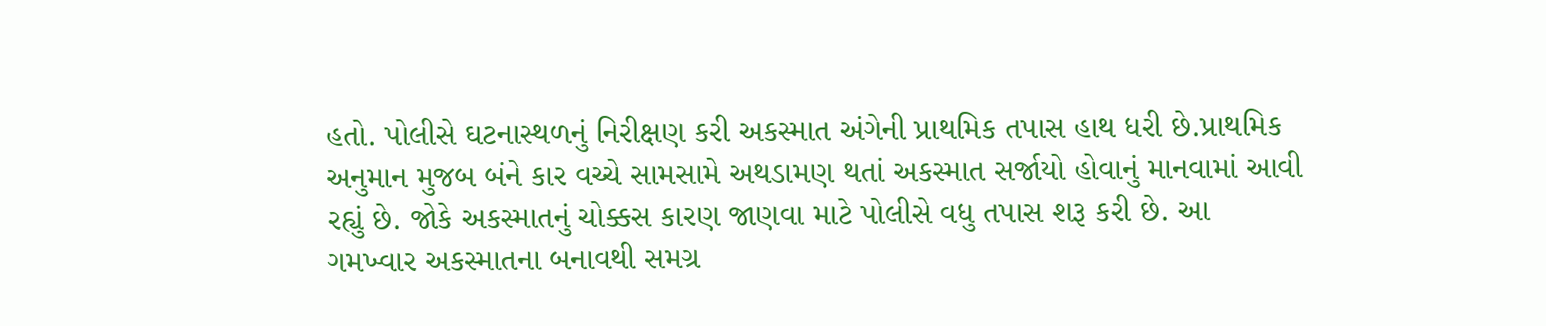હતો. પોલીસે ઘટનાસ્થળનું નિરીક્ષણ કરી અકસ્માત અંગેની પ્રાથમિક તપાસ હાથ ધરી છે.પ્રાથમિક અનુમાન મુજબ બંને કાર વચ્ચે સામસામે અથડામણ થતાં અકસ્માત સર્જાયો હોવાનું માનવામાં આવી રહ્યું છે. જોકે અકસ્માતનું ચોક્કસ કારણ જાણવા માટે પોલીસે વધુ તપાસ શરૂ કરી છે. આ ગમખ્વાર અકસ્માતના બનાવથી સમગ્ર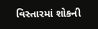વિસ્તારમાં શોકની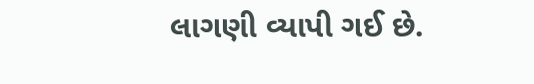લાગણી વ્યાપી ગઈ છે.